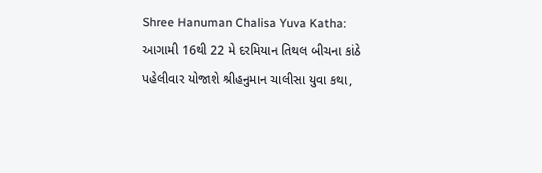Shree Hanuman Chalisa Yuva Katha: આગામી 16થી 22 મે દરમિયાન તિથલ બીચના કાંઠે પહેલીવાર યોજાશે શ્રીહનુમાન ચાલીસા યુવા કથા,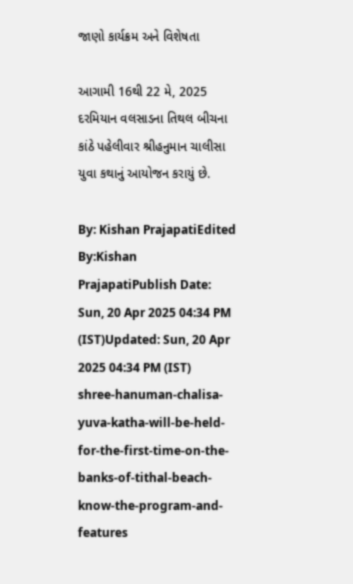જાણો કાર્યક્રમ અને વિશેષતા

આગામી 16થી 22 મે, 2025 દરમિયાન વલસાડના તિથલ બીચના કાંઠે પહેલીવાર શ્રીહનુમાન ચાલીસા યુવા કથાનું આયોજન કરાયું છે.

By: Kishan PrajapatiEdited By:Kishan PrajapatiPublish Date: Sun, 20 Apr 2025 04:34 PM (IST)Updated: Sun, 20 Apr 2025 04:34 PM (IST)
shree-hanuman-chalisa-yuva-katha-will-be-held-for-the-first-time-on-the-banks-of-tithal-beach-know-the-program-and-features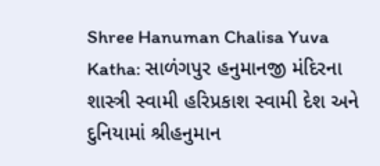Shree Hanuman Chalisa Yuva Katha: સાળંગપુર હનુમાનજી મંદિરના શાસ્ત્રી સ્વામી હરિપ્રકાશ સ્વામી દેશ અને દુનિયામાં શ્રીહનુમાન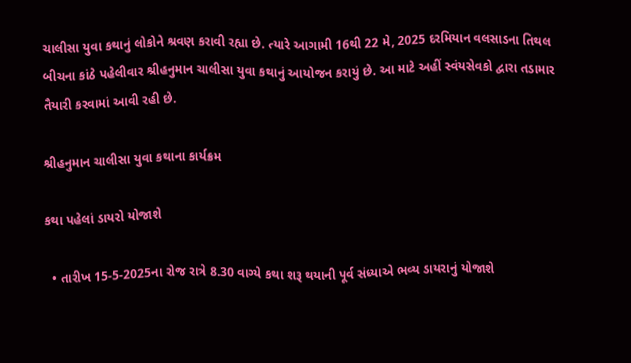ચાલીસા યુવા કથાનું લોકોને શ્રવણ કરાવી રહ્યા છે. ત્યારે આગામી 16થી 22 મે, 2025 દરમિયાન વલસાડના તિથલ બીચના કાંઠે પહેલીવાર શ્રીહનુમાન ચાલીસા યુવા કથાનું આયોજન કરાયું છે. આ માટે અહીં સ્વંયસેવકો દ્વારા તડામાર તૈયારી કરવામાં આવી રહી છે.

શ્રીહનુમાન ચાલીસા યુવા કથાના કાર્યક્રમ

કથા પહેલાં ડાયરો યોજાશે

  • તારીખ 15-5-2025ના રોજ રાત્રે 8.30 વાગ્યે કથા શરૂ થયાની પૂર્વ સંધ્યાએ ભવ્ય ડાયરાનું યોજાશે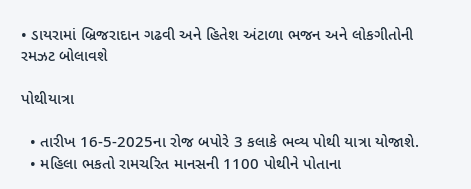• ડાયરામાં બ્રિજરાદાન ગઢવી અને હિતેશ અંટાળા ભજન અને લોકગીતોની રમઝટ બોલાવશે

પોથીયાત્રા

  • તારીખ 16-5-2025ના રોજ બપોરે 3 કલાકે ભવ્ય પોથી યાત્રા યોજાશે.
  • મહિલા ભકતો રામચરિત માનસની 1100 પોથીને પોતાના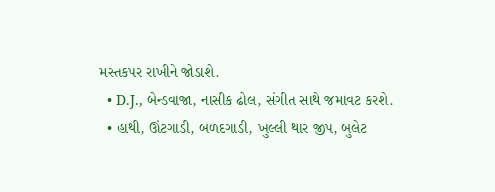મસ્તકપર રાખીને જોડાશે.
  • D.J., બેન્ડવાજા, નાસીક ઢોલ, સંગીત સાથે જમાવટ કરશે.
  • હાથી, ઊંટગાડી, બળદગાડી, ખુલ્લી થાર જીપ, બુલેટ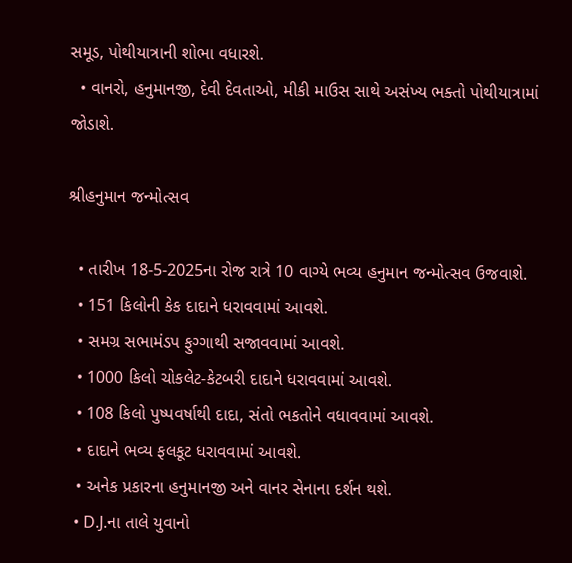સમૂડ, પોથીયાત્રાની શોભા વધારશે.
  • વાનરો, હનુમાનજી, દેવી દેવતાઓ, મીકી માઉસ સાથે અસંખ્ય ભક્તો પોથીયાત્રામાં જોડાશે.

શ્રીહનુમાન જન્મોત્સવ

  • તારીખ 18-5-2025ના રોજ રાત્રે 10 વાગ્યે ભવ્ય હનુમાન જન્મોત્સવ ઉજવાશે.
  • 151 કિલોની કેક દાદાને ધરાવવામાં આવશે.
  • સમગ્ર સભામંડપ ફુગ્ગાથી સજાવવામાં આવશે.
  • 1000 કિલો ચોકલેટ-કેટબરી દાદાને ધરાવવામાં આવશે.
  • 108 કિલો પુષ્પવર્ષાથી દાદા, સંતો ભકતોને વધાવવામાં આવશે.
  • દાદાને ભવ્ય ફલકૂટ ધરાવવામાં આવશે.
  • અનેક પ્રકારના હનુમાનજી અને વાનર સેનાના દર્શન થશે.
  • D.J.ના તાલે યુવાનો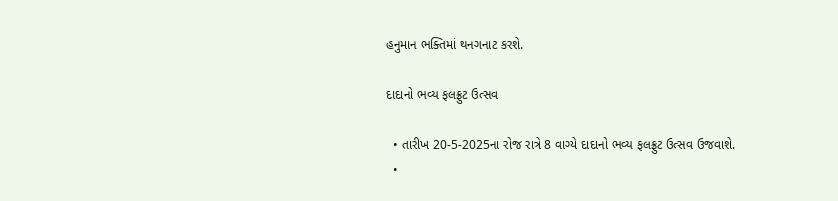હનુમાન ભક્તિમાં થનગનાટ કરશે.

દાદાનો ભવ્ય ફલફ્રુટ ઉત્સવ

  • તારીખ 20-5-2025ના રોજ રાત્રે 8 વાગ્યે દાદાનો ભવ્ય ફલફ્રુટ ઉત્સવ ઉજવાશે.
  •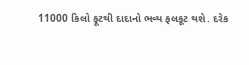11000 કિલો ફૂટથી દાદાનો ભવ્ય ફલકૂટ થશે. દરેક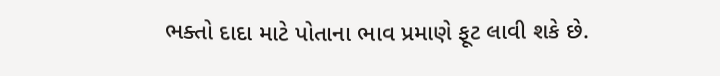ભક્તો દાદા માટે પોતાના ભાવ પ્રમાણે ફૂટ લાવી શકે છે.